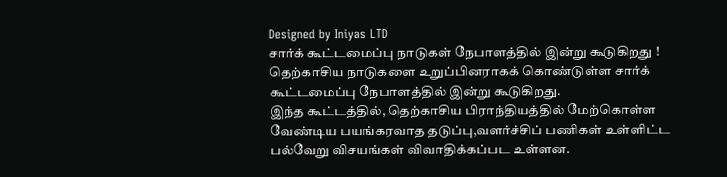Designed by Iniyas LTD
சார்க் கூட்டமைப்பு நாடுகள் நேபாளத்தில் இன்று கூடுகிறது !
தெற்காசிய நாடுகளை உறுப்பினராகக் கொண்டுள்ள சார்க் கூட்டமைப்பு நேபாளத்தில் இன்று கூடுகிறது.
இந்த கூட்டத்தில், தெற்காசிய பிராந்தியத்தில் மேற்கொள்ள வேண்டிய பயங்கரவாத தடுப்பு,வளர்ச்சிப் பணிகள் உள்ளிட்ட பல்வேறு விசயங்கள் விவாதிக்கப்பட உள்ளன.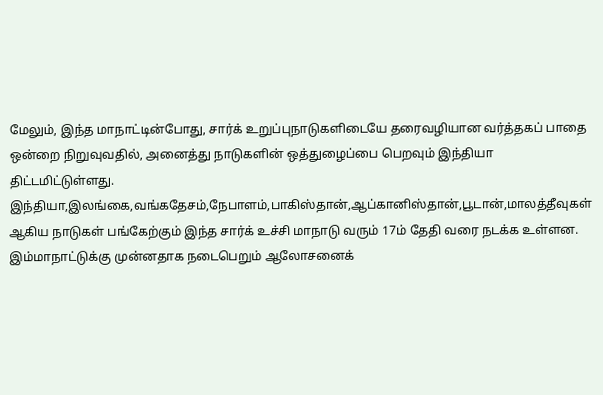மேலும், இந்த மாநாட்டின்போது, சார்க் உறுப்புநாடுகளிடையே தரைவழியான வர்த்தகப் பாதை ஒன்றை நிறுவுவதில், அனைத்து நாடுகளின் ஒத்துழைப்பை பெறவும் இந்தியா திட்டமிட்டுள்ளது.
இந்தியா,இலங்கை,வங்கதேசம்,நேபாளம்,பாகிஸ்தான்,ஆப்கானிஸ்தான்,பூடான்,மாலத்தீவுகள் ஆகிய நாடுகள் பங்கேற்கும் இந்த சார்க் உச்சி மாநாடு வரும் 17ம் தேதி வரை நடக்க உள்ளன. இம்மாநாட்டுக்கு முன்னதாக நடைபெறும் ஆலோசனைக்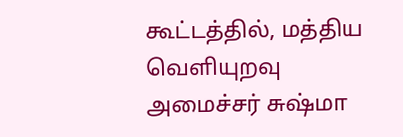கூட்டத்தில், மத்திய வெளியுறவு அமைச்சர் சுஷ்மா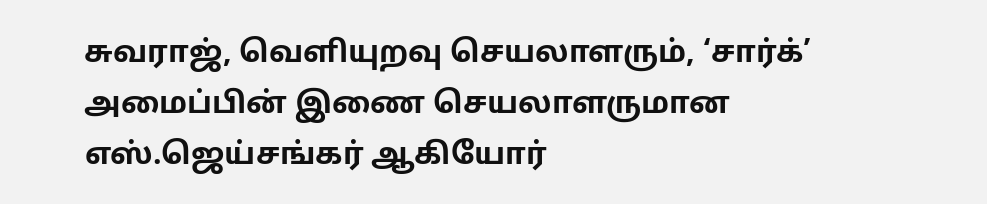சுவராஜ், வெளியுறவு செயலாளரும், ‘சார்க்’ அமைப்பின் இணை செயலாளருமான எஸ்.ஜெய்சங்கர் ஆகியோர்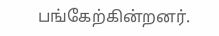பங்கேற்கின்றனர்.